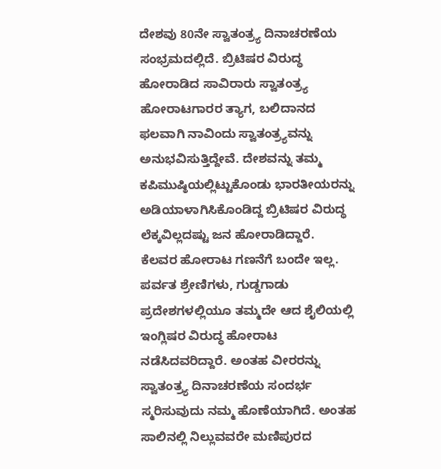ದೇಶವು 80ನೇ ಸ್ವಾತಂತ್ರ್ಯ ದಿನಾಚರಣೆಯ ಸಂಭ್ರಮದಲ್ಲಿದೆ. ಬ್ರಿಟಿಷರ ವಿರುದ್ಧ ಹೋರಾಡಿದ ಸಾವಿರಾರು ಸ್ವಾತಂತ್ರ್ಯ ಹೋರಾಟಗಾರರ ತ್ಯಾಗ, ಬಲಿದಾನದ ಫಲವಾಗಿ ನಾವಿಂದು ಸ್ವಾತಂತ್ರ್ಯವನ್ನು ಅನುಭವಿಸುತ್ತಿದ್ದೇವೆ. ದೇಶವನ್ನು ತಮ್ಮ ಕಪಿಮುಷ್ಠಿಯಲ್ಲಿಟ್ಟುಕೊಂಡು ಭಾರತೀಯರನ್ನು ಅಡಿಯಾಳಾಗಿಸಿಕೊಂಡಿದ್ದ ಬ್ರಿಟಿಷರ ವಿರುದ್ಧ ಲೆಕ್ಕವಿಲ್ಲದಷ್ಟು ಜನ ಹೋರಾಡಿದ್ದಾರೆ.
ಕೆಲವರ ಹೋರಾಟ ಗಣನೆಗೆ ಬಂದೇ ಇಲ್ಲ. ಪರ್ವತ ಶ್ರೇಣಿಗಳು, ಗುಡ್ಡಗಾಡು ಪ್ರದೇಶಗಳಲ್ಲಿಯೂ ತಮ್ಮದೇ ಆದ ಶೈಲಿಯಲ್ಲಿ ಇಂಗ್ಲಿಷರ ವಿರುದ್ಧ ಹೋರಾಟ ನಡೆಸಿದವರಿದ್ದಾರೆ. ಅಂತಹ ವೀರರನ್ನು ಸ್ವಾತಂತ್ರ್ಯ ದಿನಾಚರಣೆಯ ಸಂದರ್ಭ ಸ್ಮರಿಸುವುದು ನಮ್ಮ ಹೊಣೆಯಾಗಿದೆ. ಅಂತಹ ಸಾಲಿನಲ್ಲಿ ನಿಲ್ಲುವವರೇ ಮಣಿಪುರದ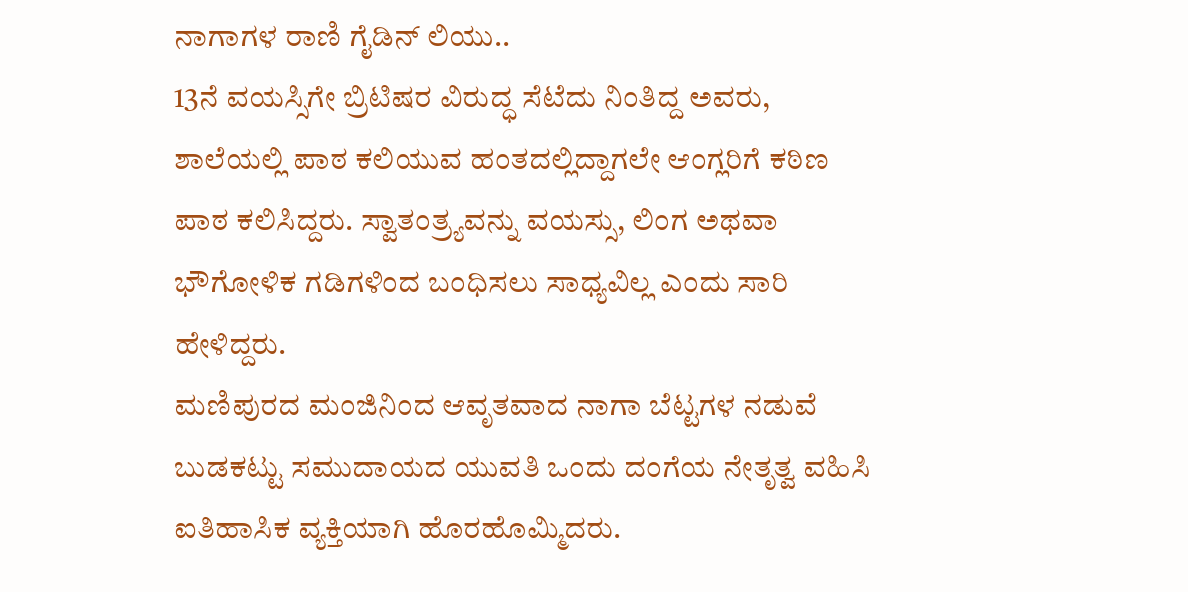ನಾಗಾಗಳ ರಾಣಿ ಗೈಡಿನ್ ಲಿಯು..
13ನೆ ವಯಸ್ಸಿಗೇ ಬ್ರಿಟಿಷರ ವಿರುದ್ಧ ಸೆಟೆದು ನಿಂತಿದ್ದ ಅವರು, ಶಾಲೆಯಲ್ಲಿ ಪಾಠ ಕಲಿಯುವ ಹಂತದಲ್ಲಿದ್ದಾಗಲೇ ಆಂಗ್ಲರಿಗೆ ಕಠಿಣ ಪಾಠ ಕಲಿಸಿದ್ದರು. ಸ್ವಾತಂತ್ರ್ಯವನ್ನು ವಯಸ್ಸು, ಲಿಂಗ ಅಥವಾ ಭೌಗೋಳಿಕ ಗಡಿಗಳಿಂದ ಬಂಧಿಸಲು ಸಾಧ್ಯವಿಲ್ಲ ಎಂದು ಸಾರಿ ಹೇಳಿದ್ದರು.
ಮಣಿಪುರದ ಮಂಜಿನಿಂದ ಆವೃತವಾದ ನಾಗಾ ಬೆಟ್ಟಗಳ ನಡುವೆ ಬುಡಕಟ್ಟು ಸಮುದಾಯದ ಯುವತಿ ಒಂದು ದಂಗೆಯ ನೇತೃತ್ವ ವಹಿಸಿ ಐತಿಹಾಸಿಕ ವ್ಯಕ್ತಿಯಾಗಿ ಹೊರಹೊಮ್ಮಿದರು.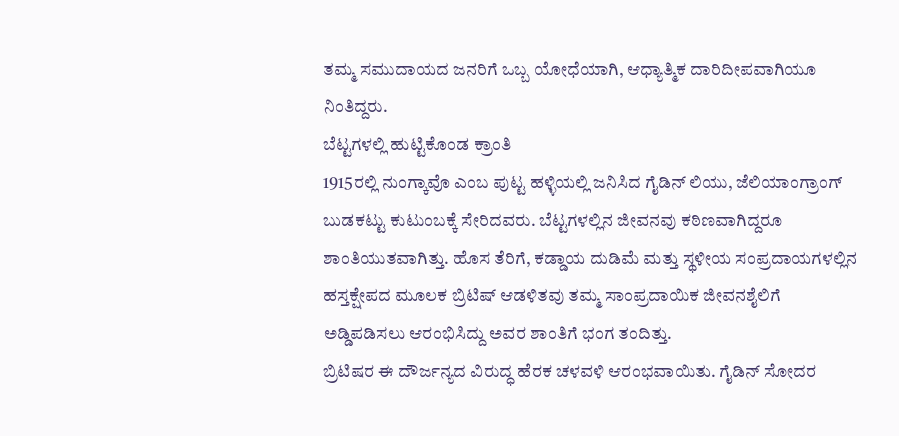ತಮ್ಮ ಸಮುದಾಯದ ಜನರಿಗೆ ಒಬ್ಬ ಯೋಧೆಯಾಗಿ, ಆಧ್ಯಾತ್ಮಿಕ ದಾರಿದೀಪವಾಗಿಯೂ ನಿಂತಿದ್ದರು.
ಬೆಟ್ಟಗಳಲ್ಲಿ ಹುಟ್ಟಿಕೊಂಡ ಕ್ರಾಂತಿ
1915ರಲ್ಲಿ ನುಂಗ್ಕಾವೊ ಎಂಬ ಪುಟ್ಟ ಹಳ್ಳಿಯಲ್ಲಿ ಜನಿಸಿದ ಗೈಡಿನ್ ಲಿಯು, ಜೆಲಿಯಾಂಗ್ರಾಂಗ್ ಬುಡಕಟ್ಟು ಕುಟುಂಬಕ್ಕೆ ಸೇರಿದವರು. ಬೆಟ್ಟಗಳಲ್ಲಿನ ಜೀವನವು ಕಠಿಣವಾಗಿದ್ದರೂ ಶಾಂತಿಯುತವಾಗಿತ್ತು. ಹೊಸ ತೆರಿಗೆ, ಕಡ್ಡಾಯ ದುಡಿಮೆ ಮತ್ತು ಸ್ಥಳೀಯ ಸಂಪ್ರದಾಯಗಳಲ್ಲಿನ ಹಸ್ತಕ್ಷೇಪದ ಮೂಲಕ ಬ್ರಿಟಿಷ್ ಆಡಳಿತವು ತಮ್ಮ ಸಾಂಪ್ರದಾಯಿಕ ಜೀವನಶೈಲಿಗೆ ಅಡ್ಡಿಪಡಿಸಲು ಆರಂಭಿಸಿದ್ದು ಅವರ ಶಾಂತಿಗೆ ಭಂಗ ತಂದಿತ್ತು.
ಬ್ರಿಟಿಷರ ಈ ದೌರ್ಜನ್ಯದ ವಿರುದ್ಧ ಹೆರಕ ಚಳವಳಿ ಆರಂಭವಾಯಿತು. ಗೈಡಿನ್ ಸೋದರ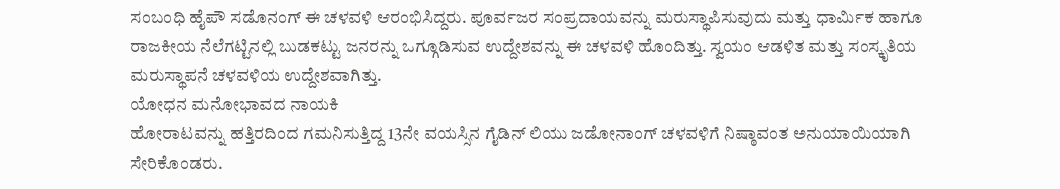ಸಂಬಂಧಿ ಹೈಪೌ ಸಡೊನಂಗ್ ಈ ಚಳವಳಿ ಆರಂಭಿಸಿದ್ದರು. ಪೂರ್ವಜರ ಸಂಪ್ರದಾಯವನ್ನು ಮರುಸ್ಥಾಪಿಸುವುದು ಮತ್ತು ಧಾರ್ಮಿಕ ಹಾಗೂ ರಾಜಕೀಯ ನೆಲೆಗಟ್ಟಿನಲ್ಲಿ ಬುಡಕಟ್ಟು ಜನರನ್ನು ಒಗ್ಗೂಡಿಸುವ ಉದ್ದೇಶವನ್ನು ಈ ಚಳವಳಿ ಹೊಂದಿತ್ತು. ಸ್ವಯಂ ಆಡಳಿತ ಮತ್ತು ಸಂಸ್ಕೃತಿಯ ಮರುಸ್ಥಾಪನೆ ಚಳವಳಿಯ ಉದ್ದೇಶವಾಗಿತ್ತು.
ಯೋಧನ ಮನೋಭಾವದ ನಾಯಕಿ
ಹೋರಾಟವನ್ನು ಹತ್ತಿರದಿಂದ ಗಮನಿಸುತ್ತಿದ್ದ 13ನೇ ವಯಸ್ಸಿನ ಗೈಡಿನ್ ಲಿಯು ಜಡೋನಾಂಗ್ ಚಳವಳಿಗೆ ನಿಷ್ಠಾವಂತ ಅನುಯಾಯಿಯಾಗಿ ಸೇರಿಕೊಂಡರು.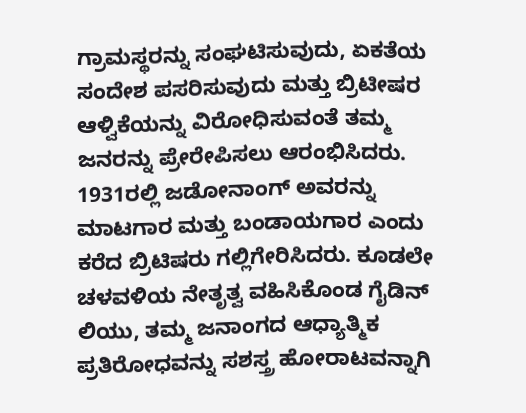ಗ್ರಾಮಸ್ಥರನ್ನು ಸಂಘಟಿಸುವುದು, ಏಕತೆಯ ಸಂದೇಶ ಪಸರಿಸುವುದು ಮತ್ತು ಬ್ರಿಟೀಷರ ಆಳ್ವಿಕೆಯನ್ನು ವಿರೋಧಿಸುವಂತೆ ತಮ್ಮ ಜನರನ್ನು ಪ್ರೇರೇಪಿಸಲು ಆರಂಭಿಸಿದರು.
1931ರಲ್ಲಿ ಜಡೋನಾಂಗ್ ಅವರನ್ನು ಮಾಟಗಾರ ಮತ್ತು ಬಂಡಾಯಗಾರ ಎಂದು ಕರೆದ ಬ್ರಿಟಿಷರು ಗಲ್ಲಿಗೇರಿಸಿದರು. ಕೂಡಲೇ ಚಳವಳಿಯ ನೇತೃತ್ವ ವಹಿಸಿಕೊಂಡ ಗೈಡಿನ್ ಲಿಯು, ತಮ್ಮ ಜನಾಂಗದ ಆಧ್ಯಾತ್ಮಿಕ ಪ್ರತಿರೋಧವನ್ನು ಸಶಸ್ತ್ರ ಹೋರಾಟವನ್ನಾಗಿ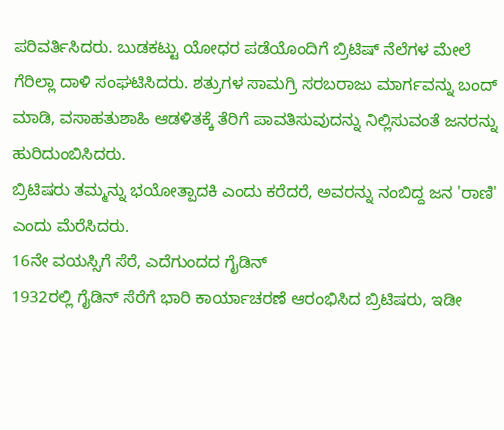ಪರಿವರ್ತಿಸಿದರು. ಬುಡಕಟ್ಟು ಯೋಧರ ಪಡೆಯೊಂದಿಗೆ ಬ್ರಿಟಿಷ್ ನೆಲೆಗಳ ಮೇಲೆ ಗೆರಿಲ್ಲಾ ದಾಳಿ ಸಂಘಟಿಸಿದರು. ಶತ್ರುಗಳ ಸಾಮಗ್ರಿ ಸರಬರಾಜು ಮಾರ್ಗವನ್ನು ಬಂದ್ ಮಾಡಿ, ವಸಾಹತುಶಾಹಿ ಆಡಳಿತಕ್ಕೆ ತೆರಿಗೆ ಪಾವತಿಸುವುದನ್ನು ನಿಲ್ಲಿಸುವಂತೆ ಜನರನ್ನು ಹುರಿದುಂಬಿಸಿದರು.
ಬ್ರಿಟಿಷರು ತಮ್ಮನ್ನು ಭಯೋತ್ಪಾದಕಿ ಎಂದು ಕರೆದರೆ, ಅವರನ್ನು ನಂಬಿದ್ದ ಜನ 'ರಾಣಿ' ಎಂದು ಮೆರೆಸಿದರು.
16ನೇ ವಯಸ್ಸಿಗೆ ಸೆರೆ, ಎದೆಗುಂದದ ಗೈಡಿನ್
1932ರಲ್ಲಿ ಗೈಡಿನ್ ಸೆರೆಗೆ ಭಾರಿ ಕಾರ್ಯಾಚರಣೆ ಆರಂಭಿಸಿದ ಬ್ರಿಟಿಷರು, ಇಡೀ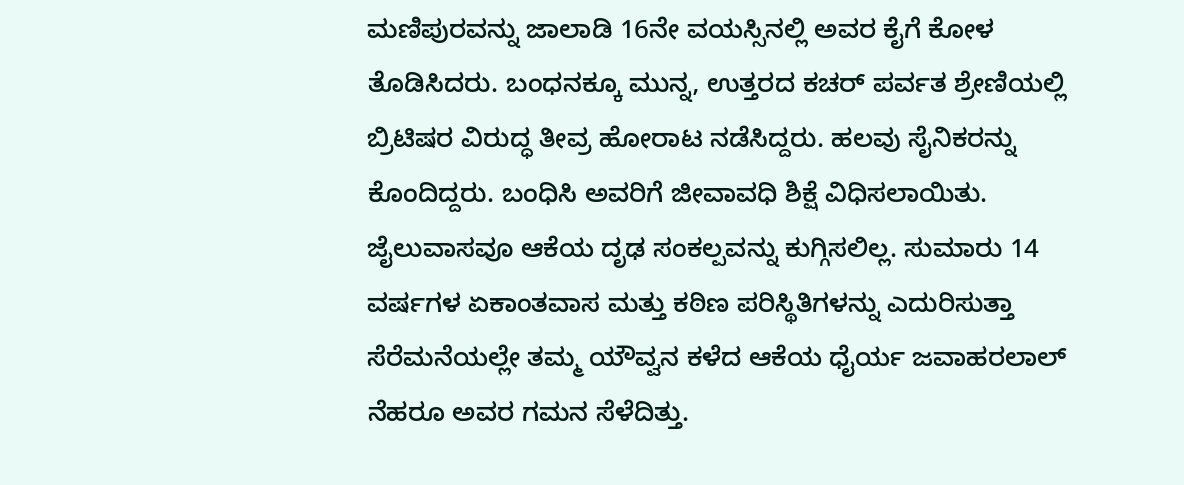ಮಣಿಪುರವನ್ನು ಜಾಲಾಡಿ 16ನೇ ವಯಸ್ಸಿನಲ್ಲಿ ಅವರ ಕೈಗೆ ಕೋಳ ತೊಡಿಸಿದರು. ಬಂಧನಕ್ಕೂ ಮುನ್ನ, ಉತ್ತರದ ಕಚರ್ ಪರ್ವತ ಶ್ರೇಣಿಯಲ್ಲಿ ಬ್ರಿಟಿಷರ ವಿರುದ್ಧ ತೀವ್ರ ಹೋರಾಟ ನಡೆಸಿದ್ದರು. ಹಲವು ಸೈನಿಕರನ್ನು ಕೊಂದಿದ್ದರು. ಬಂಧಿಸಿ ಅವರಿಗೆ ಜೀವಾವಧಿ ಶಿಕ್ಷೆ ವಿಧಿಸಲಾಯಿತು.
ಜೈಲುವಾಸವೂ ಆಕೆಯ ದೃಢ ಸಂಕಲ್ಪವನ್ನು ಕುಗ್ಗಿಸಲಿಲ್ಲ. ಸುಮಾರು 14 ವರ್ಷಗಳ ಏಕಾಂತವಾಸ ಮತ್ತು ಕಠಿಣ ಪರಿಸ್ಥಿತಿಗಳನ್ನು ಎದುರಿಸುತ್ತಾ ಸೆರೆಮನೆಯಲ್ಲೇ ತಮ್ಮ ಯೌವ್ವನ ಕಳೆದ ಆಕೆಯ ಧೈರ್ಯ ಜವಾಹರಲಾಲ್ ನೆಹರೂ ಅವರ ಗಮನ ಸೆಳೆದಿತ್ತು.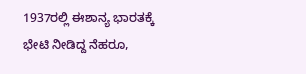1937ರಲ್ಲಿ ಈಶಾನ್ಯ ಭಾರತಕ್ಕೆ ಭೇಟಿ ನೀಡಿದ್ದ ನೆಹರೂ,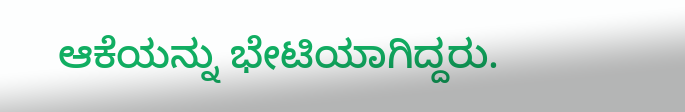ಆಕೆಯನ್ನು ಭೇಟಿಯಾಗಿದ್ದರು.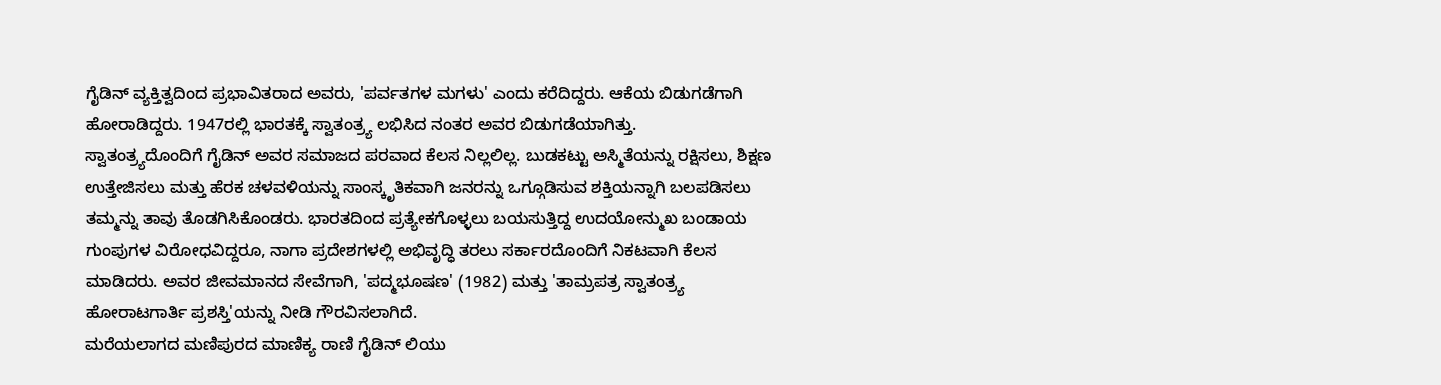ಗೈಡಿನ್ ವ್ಯಕ್ತಿತ್ವದಿಂದ ಪ್ರಭಾವಿತರಾದ ಅವರು, 'ಪರ್ವತಗಳ ಮಗಳು' ಎಂದು ಕರೆದಿದ್ದರು. ಆಕೆಯ ಬಿಡುಗಡೆಗಾಗಿ ಹೋರಾಡಿದ್ದರು. 1947ರಲ್ಲಿ ಭಾರತಕ್ಕೆ ಸ್ವಾತಂತ್ರ್ಯ ಲಭಿಸಿದ ನಂತರ ಅವರ ಬಿಡುಗಡೆಯಾಗಿತ್ತು.
ಸ್ವಾತಂತ್ರ್ಯದೊಂದಿಗೆ ಗೈಡಿನ್ ಅವರ ಸಮಾಜದ ಪರವಾದ ಕೆಲಸ ನಿಲ್ಲಲಿಲ್ಲ. ಬುಡಕಟ್ಟು ಅಸ್ಮಿತೆಯನ್ನು ರಕ್ಷಿಸಲು, ಶಿಕ್ಷಣ ಉತ್ತೇಜಿಸಲು ಮತ್ತು ಹೆರಕ ಚಳವಳಿಯನ್ನು ಸಾಂಸ್ಕೃತಿಕವಾಗಿ ಜನರನ್ನು ಒಗ್ಗೂಡಿಸುವ ಶಕ್ತಿಯನ್ನಾಗಿ ಬಲಪಡಿಸಲು ತಮ್ಮನ್ನು ತಾವು ತೊಡಗಿಸಿಕೊಂಡರು. ಭಾರತದಿಂದ ಪ್ರತ್ಯೇಕಗೊಳ್ಳಲು ಬಯಸುತ್ತಿದ್ದ ಉದಯೋನ್ಮುಖ ಬಂಡಾಯ ಗುಂಪುಗಳ ವಿರೋಧವಿದ್ದರೂ, ನಾಗಾ ಪ್ರದೇಶಗಳಲ್ಲಿ ಅಭಿವೃದ್ಧಿ ತರಲು ಸರ್ಕಾರದೊಂದಿಗೆ ನಿಕಟವಾಗಿ ಕೆಲಸ ಮಾಡಿದರು. ಅವರ ಜೀವಮಾನದ ಸೇವೆಗಾಗಿ, 'ಪದ್ಮಭೂಷಣ' (1982) ಮತ್ತು 'ತಾಮ್ರಪತ್ರ ಸ್ವಾತಂತ್ರ್ಯ ಹೋರಾಟಗಾರ್ತಿ ಪ್ರಶಸ್ತಿ'ಯನ್ನು ನೀಡಿ ಗೌರವಿಸಲಾಗಿದೆ.
ಮರೆಯಲಾಗದ ಮಣಿಪುರದ ಮಾಣಿಕ್ಯ ರಾಣಿ ಗೈಡಿನ್ ಲಿಯು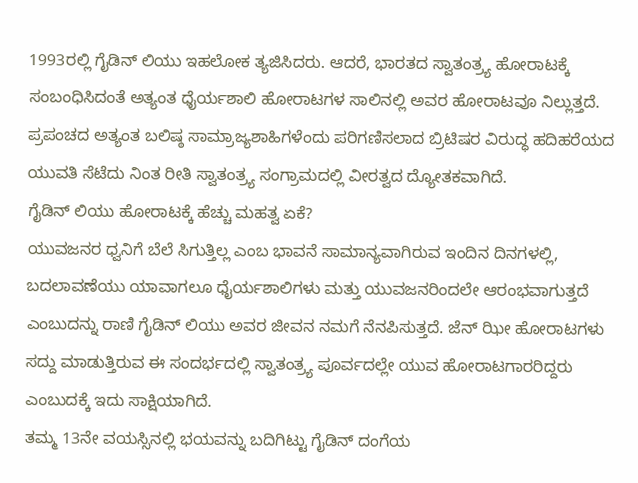1993ರಲ್ಲಿ ಗೈಡಿನ್ ಲಿಯು ಇಹಲೋಕ ತ್ಯಜಿಸಿದರು. ಆದರೆ, ಭಾರತದ ಸ್ವಾತಂತ್ರ್ಯ ಹೋರಾಟಕ್ಕೆ ಸಂಬಂಧಿಸಿದಂತೆ ಅತ್ಯಂತ ಧೈರ್ಯಶಾಲಿ ಹೋರಾಟಗಳ ಸಾಲಿನಲ್ಲಿ ಅವರ ಹೋರಾಟವೂ ನಿಲ್ಲುತ್ತದೆ. ಪ್ರಪಂಚದ ಅತ್ಯಂತ ಬಲಿಷ್ಠ ಸಾಮ್ರಾಜ್ಯಶಾಹಿಗಳೆಂದು ಪರಿಗಣಿಸಲಾದ ಬ್ರಿಟಿಷರ ವಿರುದ್ಧ ಹದಿಹರೆಯದ ಯುವತಿ ಸೆಟೆದು ನಿಂತ ರೀತಿ ಸ್ವಾತಂತ್ರ್ಯ ಸಂಗ್ರಾಮದಲ್ಲಿ ವೀರತ್ವದ ದ್ಯೋತಕವಾಗಿದೆ.
ಗೈಡಿನ್ ಲಿಯು ಹೋರಾಟಕ್ಕೆ ಹೆಚ್ಚು ಮಹತ್ವ ಏಕೆ?
ಯುವಜನರ ಧ್ವನಿಗೆ ಬೆಲೆ ಸಿಗುತ್ತಿಲ್ಲ ಎಂಬ ಭಾವನೆ ಸಾಮಾನ್ಯವಾಗಿರುವ ಇಂದಿನ ದಿನಗಳಲ್ಲಿ, ಬದಲಾವಣೆಯು ಯಾವಾಗಲೂ ಧೈರ್ಯಶಾಲಿಗಳು ಮತ್ತು ಯುವಜನರಿಂದಲೇ ಆರಂಭವಾಗುತ್ತದೆ ಎಂಬುದನ್ನು ರಾಣಿ ಗೈಡಿನ್ ಲಿಯು ಅವರ ಜೀವನ ನಮಗೆ ನೆನಪಿಸುತ್ತದೆ. ಜೆನ್ ಝೀ ಹೋರಾಟಗಳು ಸದ್ದು ಮಾಡುತ್ತಿರುವ ಈ ಸಂದರ್ಭದಲ್ಲಿ ಸ್ವಾತಂತ್ರ್ಯ ಪೂರ್ವದಲ್ಲೇ ಯುವ ಹೋರಾಟಗಾರರಿದ್ದರು ಎಂಬುದಕ್ಕೆ ಇದು ಸಾಕ್ಷಿಯಾಗಿದೆ.
ತಮ್ಮ 13ನೇ ವಯಸ್ಸಿನಲ್ಲಿ ಭಯವನ್ನು ಬದಿಗಿಟ್ಟು ಗೈಡಿನ್ ದಂಗೆಯ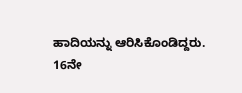ಹಾದಿಯನ್ನು ಆರಿಸಿಕೊಂಡಿದ್ದರು. 16ನೇ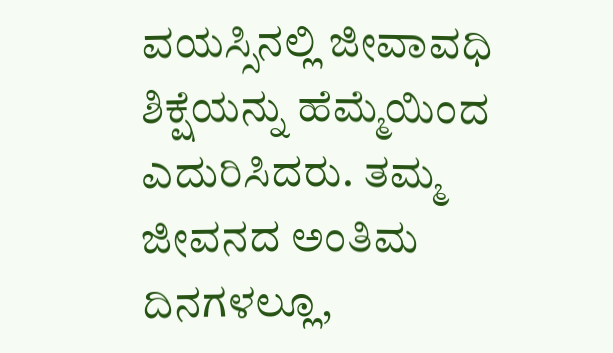ವಯಸ್ಸಿನಲ್ಲಿ ಜೀವಾವಧಿ ಶಿಕ್ಷೆಯನ್ನು ಹೆಮ್ಮೆಯಿಂದ ಎದುರಿಸಿದರು. ತಮ್ಮ ಜೀವನದ ಅಂತಿಮ ದಿನಗಳಲ್ಲೂ,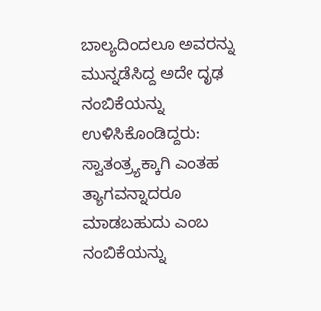ಬಾಲ್ಯದಿಂದಲೂ ಅವರನ್ನು ಮುನ್ನಡೆಸಿದ್ದ ಅದೇ ದೃಢ ನಂಬಿಕೆಯನ್ನು ಉಳಿಸಿಕೊಂಡಿದ್ದರು: ಸ್ವಾತಂತ್ರ್ಯಕ್ಕಾಗಿ ಎಂತಹ ತ್ಯಾಗವನ್ನಾದರೂ ಮಾಡಬಹುದು ಎಂಬ ನಂಬಿಕೆಯನ್ನು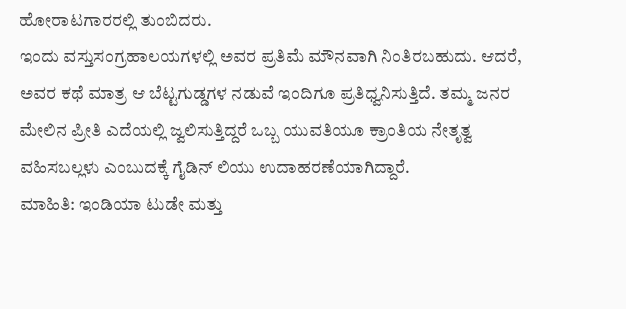ಹೋರಾಟಗಾರರಲ್ಲಿ ತುಂಬಿದರು.
ಇಂದು ವಸ್ತುಸಂಗ್ರಹಾಲಯಗಳಲ್ಲಿ ಅವರ ಪ್ರತಿಮೆ ಮೌನವಾಗಿ ನಿಂತಿರಬಹುದು. ಆದರೆ, ಅವರ ಕಥೆ ಮಾತ್ರ ಆ ಬೆಟ್ಟಗುಡ್ಡಗಳ ನಡುವೆ ಇಂದಿಗೂ ಪ್ರತಿಧ್ವನಿಸುತ್ತಿದೆ. ತಮ್ಮ ಜನರ ಮೇಲಿನ ಪ್ರೀತಿ ಎದೆಯಲ್ಲಿ ಜ್ವಲಿಸುತ್ತಿದ್ದರೆ ಒಬ್ಬ ಯುವತಿಯೂ ಕ್ರಾಂತಿಯ ನೇತೃತ್ವ ವಹಿಸಬಲ್ಲಳು ಎಂಬುದಕ್ಕೆ ಗೈಡಿನ್ ಲಿಯು ಉದಾಹರಣೆಯಾಗಿದ್ದಾರೆ.
ಮಾಹಿತಿ: ಇಂಡಿಯಾ ಟುಡೇ ಮತ್ತು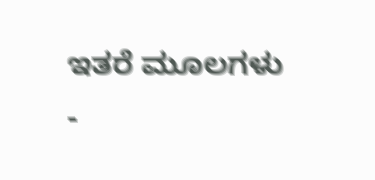ಇತರೆ ಮೂಲಗಳು
-